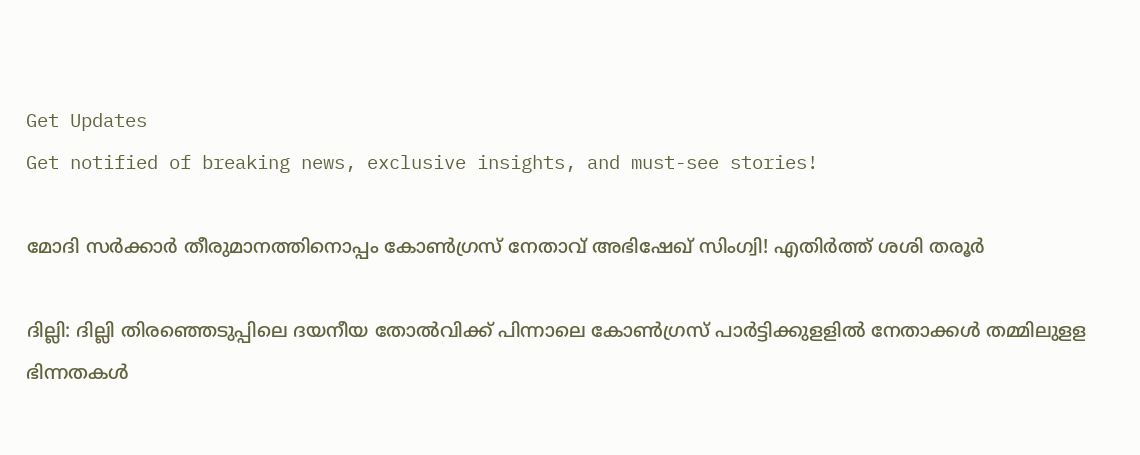Get Updates
Get notified of breaking news, exclusive insights, and must-see stories!

മോദി സര്‍ക്കാര്‍ തീരുമാനത്തിനൊപ്പം കോൺഗ്രസ് നേതാവ് അഭിഷേഖ് സിംഗ്വി! എതിർത്ത് ശശി തരൂർ

ദില്ലി: ദില്ലി തിരഞ്ഞെടുപ്പിലെ ദയനീയ തോല്‍വിക്ക് പിന്നാലെ കോണ്‍ഗ്രസ് പാര്‍ട്ടിക്കുളളില്‍ നേതാക്കള്‍ തമ്മിലുളള ഭിന്നതകള്‍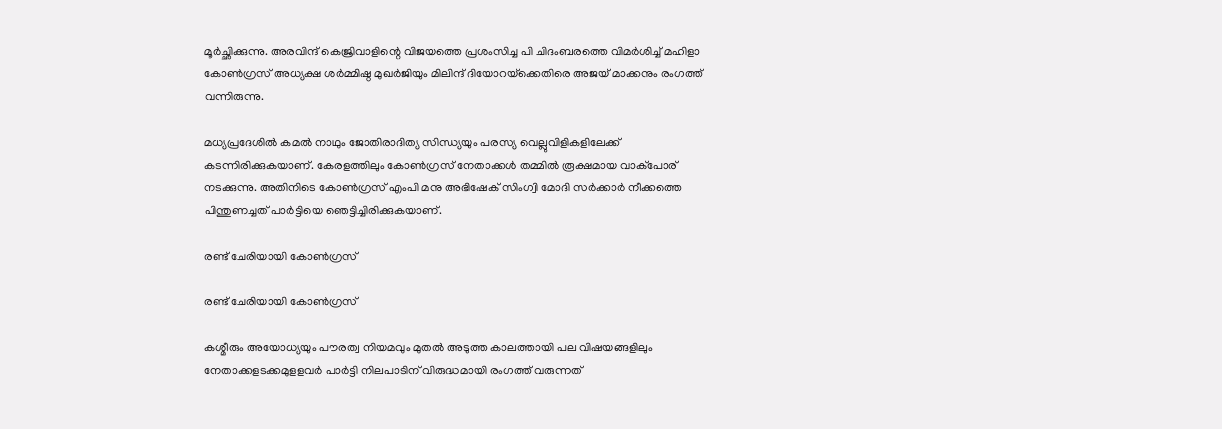മൂര്‍ച്ഛിക്കുന്നു. അരവിന്ദ് കെജ്രിവാളിന്റെ വിജയത്തെ പ്രശംസിച്ച പി ചിദംബരത്തെ വിമര്‍ശിച്ച് മഹിളാ കോണ്‍ഗ്രസ് അധ്യക്ഷ ശര്‍മ്മിഷ്ഠ മുഖര്‍ജിയും മിലിന്ദ് ദിയോറയ്‌ക്കെതിരെ അജയ് മാക്കനും രംഗത്ത് വന്നിരുന്നു.

മധ്യപ്രദേശില്‍ കമല്‍ നാഥും ജോതിരാദിത്യ സിന്ധ്യയും പരസ്യ വെല്ലുവിളികളിലേക്ക് കടന്നിരിക്കുകയാണ്. കേരളത്തിലും കോണ്‍ഗ്രസ് നേതാക്കള്‍ തമ്മില്‍ രൂക്ഷമായ വാക്‌പോര് നടക്കുന്നു. അതിനിടെ കോണ്‍ഗ്രസ് എംപി മനു അഭിഷേക് സിംഗ്വി മോദി സര്‍ക്കാര്‍ നീക്കത്തെ പിന്തുണച്ചത് പാര്‍ട്ടിയെ ഞെട്ടിച്ചിരിക്കുകയാണ്.

രണ്ട് ചേരിയായി കോൺഗ്രസ്

രണ്ട് ചേരിയായി കോൺഗ്രസ്

കശ്മീരും അയോധ്യയും പൗരത്വ നിയമവും മുതല്‍ അടുത്ത കാലത്തായി പല വിഷയങ്ങളിലും നേതാക്കളടക്കമുളളവര്‍ പാര്‍ട്ടി നിലപാടിന് വിരുദ്ധമായി രംഗത്ത് വരുന്നത്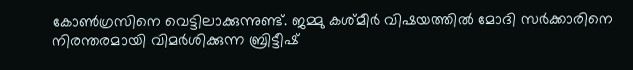കോണ്‍ഗ്രസിനെ വെട്ടിലാക്കുന്നുണ്ട്. ജമ്മു കശ്മീര്‍ വിഷയത്തില്‍ മോദി സര്‍ക്കാരിനെ നിരന്തരമായി വിമര്‍ശിക്കുന്ന ബ്രിട്ടീഷ്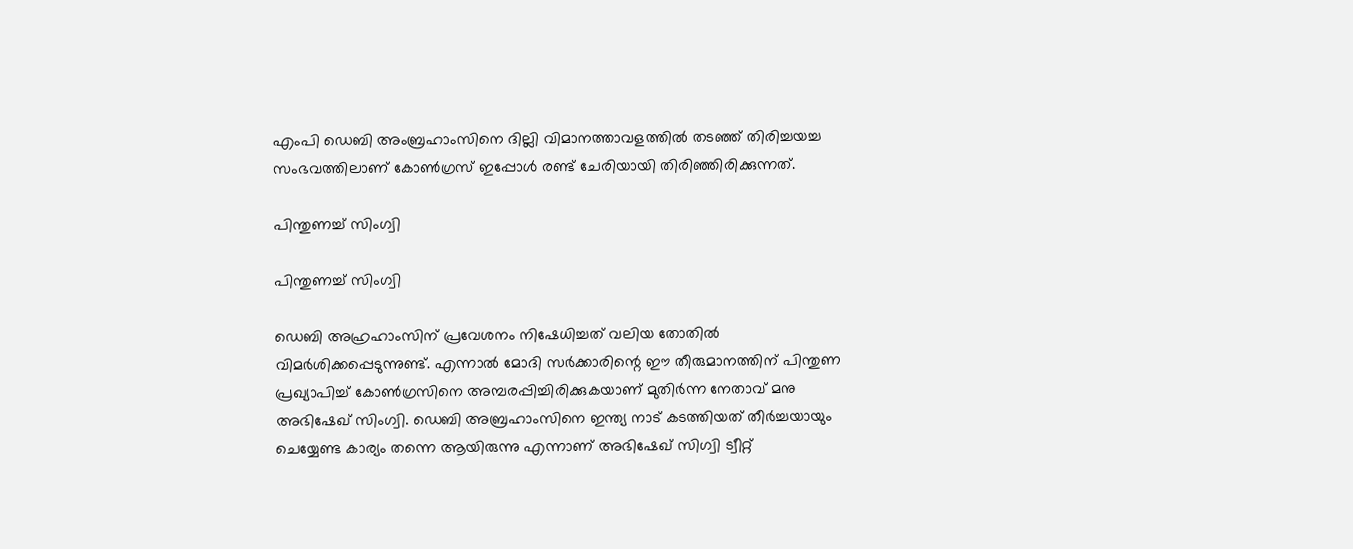എംപി ഡെബി അംബ്രഹാംസിനെ ദില്ലി വിമാനത്താവളത്തില്‍ തടഞ്ഞ് തിരിച്ചയച്ച സംഭവത്തിലാണ് കോണ്‍ഗ്രസ് ഇപ്പോള്‍ രണ്ട് ചേരിയായി തിരിഞ്ഞിരിക്കുന്നത്.

പിന്തുണച്ച് സിംഗ്വി

പിന്തുണച്ച് സിംഗ്വി

ഡെബി അഹ്രഹാംസിന് പ്രവേശനം നിഷേധിച്ചത് വലിയ തോതില്‍ വിമര്‍ശിക്കപ്പെടുന്നുണ്ട്. എന്നാല്‍ മോദി സര്‍ക്കാരിന്റെ ഈ തീരുമാനത്തിന് പിന്തുണ പ്രഖ്യാപിച്ച് കോണ്‍ഗ്രസിനെ അമ്പരപ്പിച്ചിരിക്കുകയാണ് മുതിര്‍ന്ന നേതാവ് മനു അഭിഷേഖ് സിംഗ്വി. ഡെബി അബ്രഹാംസിനെ ഇന്ത്യ നാട് കടത്തിയത് തീര്‍ച്ചയായും ചെയ്യേണ്ട കാര്യം തന്നെ ആയിരുന്നു എന്നാണ് അഭിഷേഖ് സിഗ്വി ട്വീറ്റ്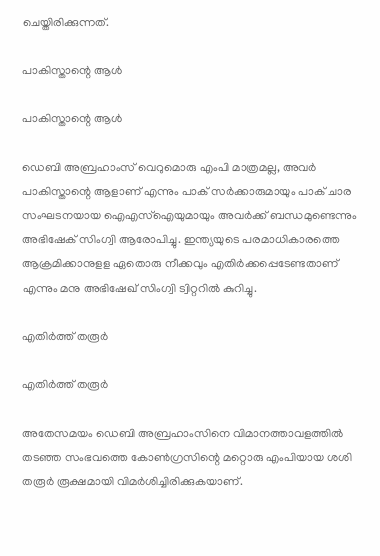ചെയ്തിരിക്കുന്നത്.

പാകിസ്താന്റെ ആൾ

പാകിസ്താന്റെ ആൾ

ഡെബി അബ്രഹാംസ് വെറുമൊരു എംപി മാത്രമല്ല, അവര്‍ പാകിസ്താന്റെ ആളാണ് എന്നും പാക് സര്‍ക്കാരുമായും പാക് ചാര സംഘടനയായ ഐഎസ്‌ഐയുമായും അവര്‍ക്ക് ബന്ധമുണ്ടെന്നും അഭിഷേക് സിംഗ്വി ആരോപിച്ചു. ഇന്ത്യയുടെ പരമാധികാരത്തെ ആക്രമിക്കാനുളള ഏതൊരു നീക്കവും എതിര്‍ക്കപ്പെടേണ്ടതാണ് എന്നും മനു അഭിഷേഖ് സിംഗ്വി ട്വിറ്ററില്‍ കുറിച്ചു.

എതിർത്ത് തരൂർ

എതിർത്ത് തരൂർ

അതേസമയം ഡെബി അബ്രഹാംസിനെ വിമാനത്താവളത്തില്‍ തടഞ്ഞ സംഭവത്തെ കോണ്‍ഗ്രസിന്റെ മറ്റൊരു എംപിയായ ശശി തരൂര്‍ രൂക്ഷമായി വിമര്‍ശിച്ചിരിക്കുകയാണ്.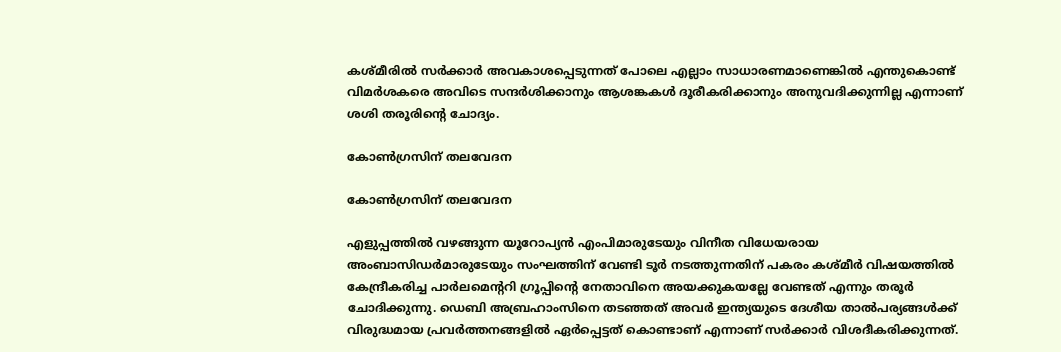കശ്മീരില്‍ സര്‍ക്കാര്‍ അവകാശപ്പെടുന്നത് പോലെ എല്ലാം സാധാരണമാണെങ്കില്‍ എന്തുകൊണ്ട് വിമര്‍ശകരെ അവിടെ സന്ദര്‍ശിക്കാനും ആശങ്കകള്‍ ദൂരീകരിക്കാനും അനുവദിക്കുന്നില്ല എന്നാണ് ശശി തരൂരിന്റെ ചോദ്യം.

കോണ്‍ഗ്രസിന് തലവേദന

കോണ്‍ഗ്രസിന് തലവേദന

എളുപ്പത്തില്‍ വഴങ്ങുന്ന യൂറോപ്യന്‍ എംപിമാരുടേയും വിനീത വിധേയരായ അംബാസിഡര്‍മാരുടേയും സംഘത്തിന് വേണ്ടി ടൂര്‍ നടത്തുന്നതിന് പകരം കശ്മീര്‍ വിഷയത്തില്‍ കേന്ദ്രീകരിച്ച പാര്‍ലമെന്ററി ഗ്രൂപ്പിന്റെ നേതാവിനെ അയക്കുകയല്ലേ വേണ്ടത് എന്നും തരൂര്‍ ചോദിക്കുന്നു. ഡെബി അബ്രഹാംസിനെ തടഞ്ഞത് അവര്‍ ഇന്ത്യയുടെ ദേശീയ താല്‍പര്യങ്ങള്‍ക്ക് വിരുദ്ധമായ പ്രവര്‍ത്തനങ്ങളില്‍ ഏര്‍പ്പെട്ടത് കൊണ്ടാണ് എന്നാണ് സര്‍ക്കാര്‍ വിശദീകരിക്കുന്നത്.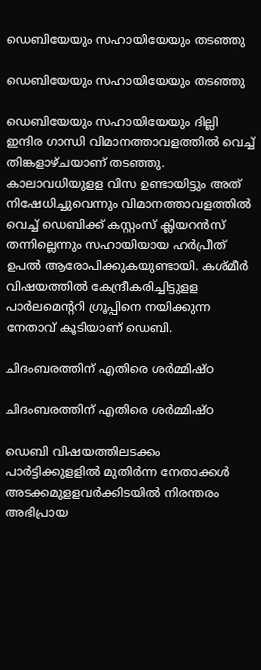ഡെബിയേയും സഹായിയേയും തടഞ്ഞു

ഡെബിയേയും സഹായിയേയും തടഞ്ഞു

ഡെബിയേയും സഹായിയേയും ദില്ലി ഇന്ദിര ഗാന്ധി വിമാനത്താവളത്തില്‍ വെച്ച് തിങ്കളാഴ്ചയാണ് തടഞ്ഞു. കാലാവധിയുളള വിസ ഉണ്ടായിട്ടും അത് നിഷേധിച്ചുവെന്നും വിമാനത്താവളത്തില്‍ വെച്ച് ഡെബിക്ക് കസ്റ്റംസ് ക്ലിയറന്‍സ് തന്നില്ലെന്നും സഹായിയായ ഹര്‍പ്രീത് ഉപല്‍ ആരോപിക്കുകയുണ്ടായി. കശ്മീര്‍ വിഷയത്തില്‍ കേന്ദ്രീകരിച്ചിട്ടുളള പാര്‍ലമെന്ററി ഗ്രൂപ്പിനെ നയിക്കുന്ന നേതാവ് കൂടിയാണ് ഡെബി.

ചിദംബരത്തിന് എതിരെ ശർമ്മിഷ്ഠ

ചിദംബരത്തിന് എതിരെ ശർമ്മിഷ്ഠ

ഡെബി വിഷയത്തിലടക്കം പാര്‍ട്ടിക്കുളളില്‍ മുതിര്‍ന്ന നേതാക്കള്‍ അടക്കമുളളവര്‍ക്കിടയില്‍ നിരന്തരം അഭിപ്രായ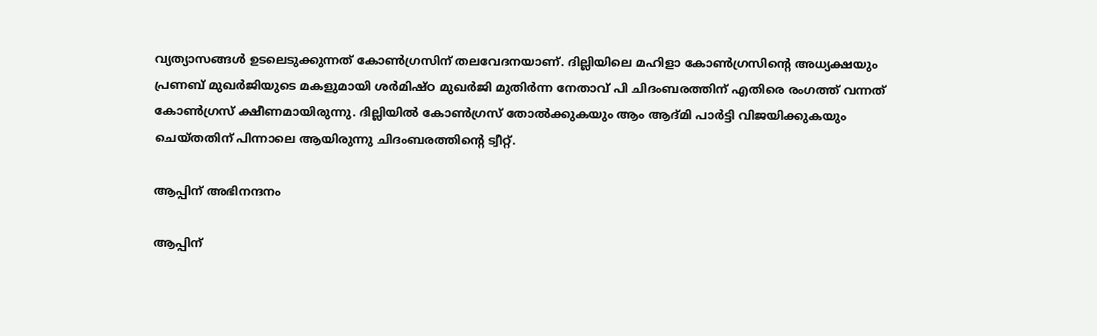വ്യത്യാസങ്ങള്‍ ഉടലെടുക്കുന്നത് കോണ്‍ഗ്രസിന് തലവേദനയാണ്. ദില്ലിയിലെ മഹിളാ കോണ്‍ഗ്രസിന്റെ അധ്യക്ഷയും പ്രണബ് മുഖർജിയുടെ മകളുമായി ശര്‍മിഷ്ഠ മുഖര്‍ജി മുതിർന്ന നേതാവ് പി ചിദംബരത്തിന് എതിരെ രംഗത്ത് വന്നത് കോൺഗ്രസ് ക്ഷീണമായിരുന്നു. ദില്ലിയിൽ കോൺഗ്രസ് തോൽക്കുകയും ആം ആദ്മി പാർട്ടി വിജയിക്കുകയും ചെയ്തതിന് പിന്നാലെ ആയിരുന്നു ചിദംബരത്തിന്റെ ട്വീറ്റ്.

ആപ്പിന് അഭിനന്ദനം

ആപ്പിന്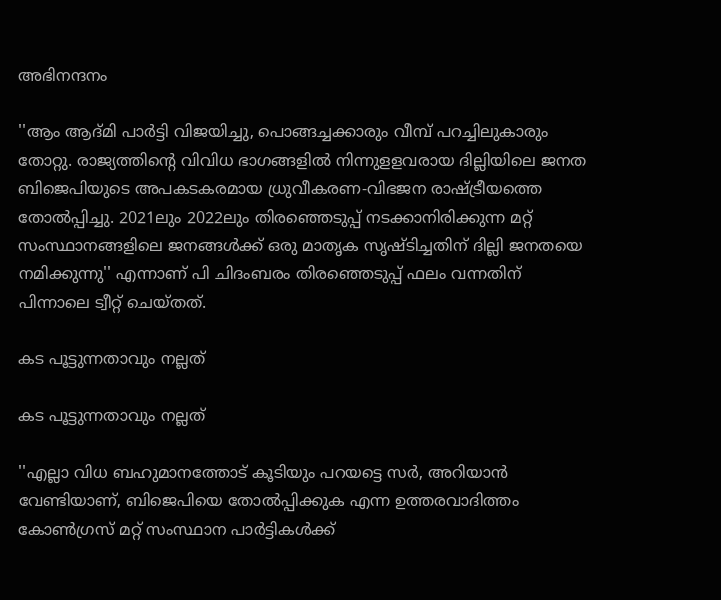അഭിനന്ദനം

''ആം ആദ്മി പാര്‍ട്ടി വിജയിച്ചു, പൊങ്ങച്ചക്കാരും വീമ്പ് പറച്ചിലുകാരും തോറ്റു. രാജ്യത്തിന്റെ വിവിധ ഭാഗങ്ങളില്‍ നിന്നുളളവരായ ദില്ലിയിലെ ജനത ബിജെപിയുടെ അപകടകരമായ ധ്രുവീകരണ-വിഭജന രാഷ്ട്രീയത്തെ തോല്‍പ്പിച്ചു. 2021ലും 2022ലും തിരഞ്ഞെടുപ്പ് നടക്കാനിരിക്കുന്ന മറ്റ് സംസ്ഥാനങ്ങളിലെ ജനങ്ങള്‍ക്ക് ഒരു മാതൃക സൃഷ്ടിച്ചതിന് ദില്ലി ജനതയെ നമിക്കുന്നു'' എന്നാണ് പി ചിദംബരം തിരഞ്ഞെടുപ്പ് ഫലം വന്നതിന് പിന്നാലെ ട്വീറ്റ് ചെയ്തത്.

കട പൂട്ടുന്നതാവും നല്ലത്

കട പൂട്ടുന്നതാവും നല്ലത്

''എല്ലാ വിധ ബഹുമാനത്തോട് കൂടിയും പറയട്ടെ സര്‍, അറിയാന്‍ വേണ്ടിയാണ്, ബിജെപിയെ തോല്‍പ്പിക്കുക എന്ന ഉത്തരവാദിത്തം കോണ്‍ഗ്രസ് മറ്റ് സംസ്ഥാന പാര്‍ട്ടികള്‍ക്ക്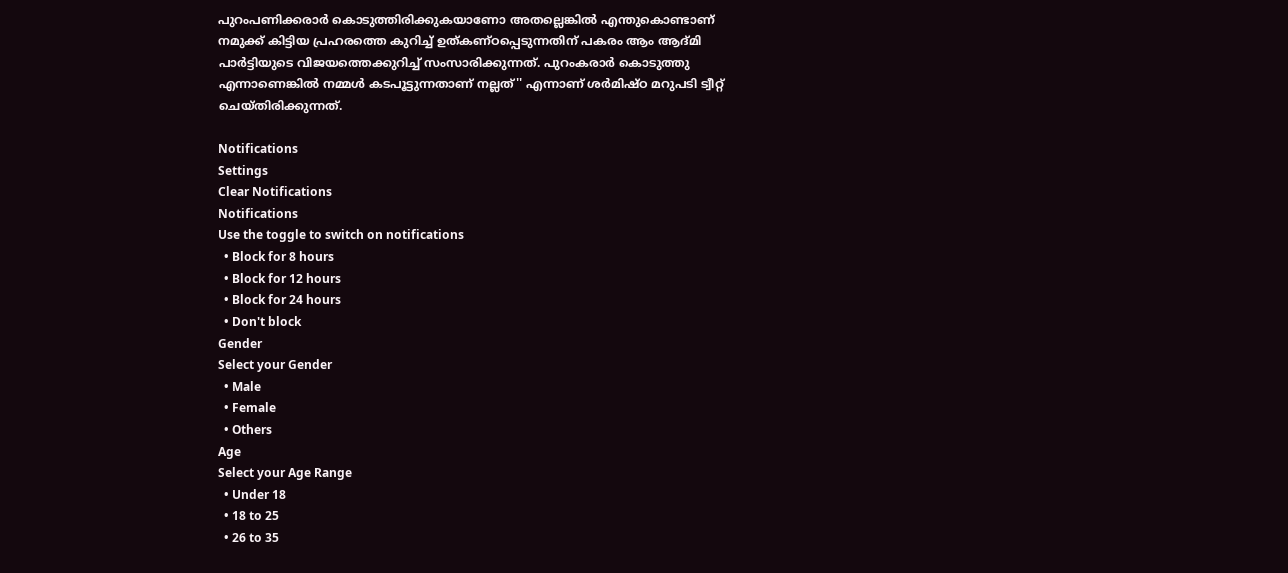പുറംപണിക്കരാര്‍ കൊടുത്തിരിക്കുകയാണോ അതല്ലെങ്കില്‍ എന്തുകൊണ്ടാണ് നമുക്ക് കിട്ടിയ പ്രഹരത്തെ കുറിച്ച് ഉത്കണ്ഠപ്പെടുന്നതിന് പകരം ആം ആദ്മി പാര്‍ട്ടിയുടെ വിജയത്തെക്കുറിച്ച് സംസാരിക്കുന്നത്. പുറംകരാര്‍ കൊടുത്തു എന്നാണെങ്കില്‍ നമ്മള്‍ കടപൂട്ടുന്നതാണ് നല്ലത്'' എന്നാണ് ശര്‍മിഷ്ഠ മറുപടി ട്വീറ്റ് ചെയ്തിരിക്കുന്നത്.

Notifications
Settings
Clear Notifications
Notifications
Use the toggle to switch on notifications
  • Block for 8 hours
  • Block for 12 hours
  • Block for 24 hours
  • Don't block
Gender
Select your Gender
  • Male
  • Female
  • Others
Age
Select your Age Range
  • Under 18
  • 18 to 25
  • 26 to 35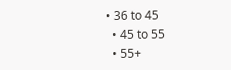• 36 to 45
  • 45 to 55
  • 55+